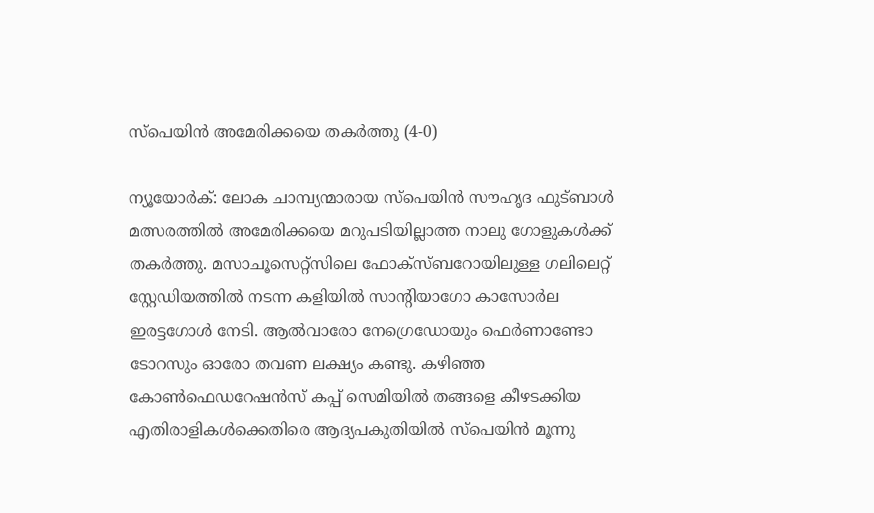സ്‌പെയിന്‍ അമേരിക്കയെ തകര്‍ത്തു (4-0)

ന്യൂയോര്‍ക്: ലോക ചാമ്പ്യന്മാരായ സ്‌പെയിന്‍ സൗഹൃദ ഫുട്ബാള്‍ മത്സരത്തില്‍ അമേരിക്കയെ മറുപടിയില്ലാത്ത നാലു ഗോളുകള്‍ക്ക് തകര്‍ത്തു. മസാചൂസെറ്റ്‌സിലെ ഫോക്‌സ്ബറോയിലുള്ള ഗലിലെറ്റ് സ്റ്റേഡിയത്തില്‍ നടന്ന കളിയില്‍ സാന്റിയാഗോ കാസോര്‍ല ഇരട്ടഗോള്‍ നേടി. ആല്‍വാരോ നേഗ്രെഡോയും ഫെര്‍ണാണ്ടോ ടോറസും ഓരോ തവണ ലക്ഷ്യം കണ്ടു. കഴിഞ്ഞ കോണ്‍ഫെഡറേഷന്‍സ് കപ്പ് സെമിയില്‍ തങ്ങളെ കീഴടക്കിയ എതിരാളികള്‍ക്കെതിരെ ആദ്യപകുതിയില്‍ സ്‌പെയിന്‍ മൂന്നു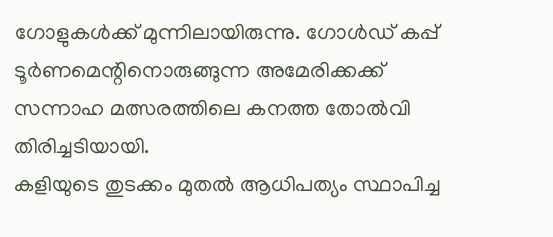ഗോളുകള്‍ക്ക് മുന്നിലായിരുന്നു. ഗോള്‍ഡ് കപ്പ് ടൂര്‍ണമെന്റിനൊരുങ്ങുന്ന അമേരിക്കക്ക് സന്നാഹ മത്സരത്തിലെ കനത്ത തോല്‍വി തിരിച്ചടിയായി.
കളിയുടെ തുടക്കം മുതല്‍ ആധിപത്യം സ്ഥാപിച്ച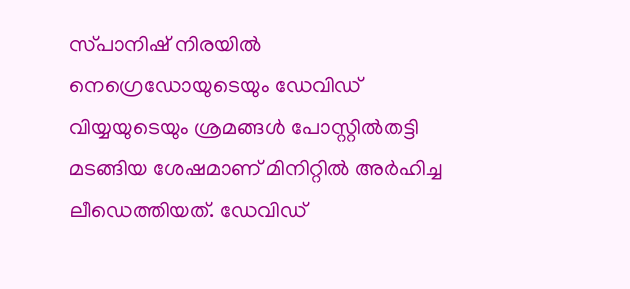സ്‌പാനിഷ് നിരയില്‍ നെഗ്രെഡോയുടെയും ഡേവിഡ് വിയ്യയുടെയും ശ്രമങ്ങള്‍ പോസ്റ്റില്‍തട്ടി മടങ്ങിയ ശേഷമാണ് മിനിറ്റില്‍ അര്‍ഹിച്ച ലീഡെത്തിയത്. ഡേവിഡ്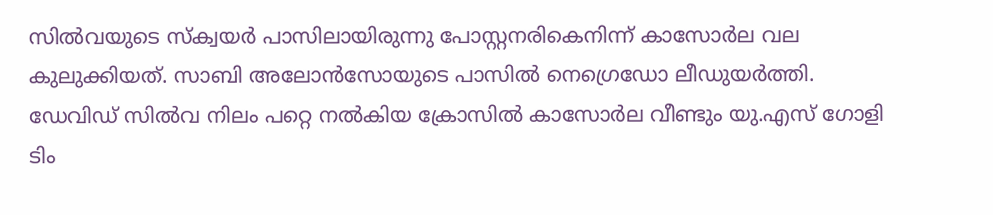സില്‍വയുടെ സ്‌ക്വയര്‍ പാസിലായിരുന്നു പോസ്റ്റനരികെനിന്ന് കാസോര്‍ല വല കുലുക്കിയത്. സാബി അലോന്‍സോയുടെ പാസില്‍ നെഗ്രെഡോ ലീഡുയര്‍ത്തി. ഡേവിഡ് സില്‍വ നിലം പറ്റെ നല്‍കിയ ക്രോസില്‍ കാസോര്‍ല വീണ്ടും യു.എസ് ഗോളി ടിം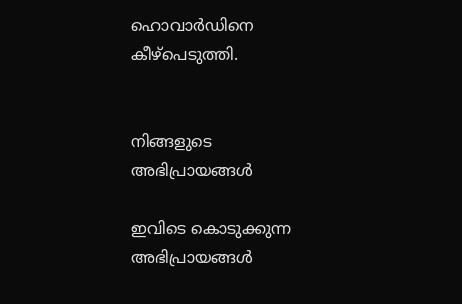ഹൊവാര്‍ഡിനെ കീഴ്‌പെടുത്തി.


നിങ്ങളുടെ അഭിപ്രായങ്ങള്‍

ഇവിടെ കൊടുക്കുന്ന അഭിപ്രായങ്ങള്‍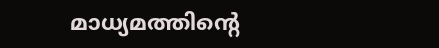മാധ്യമത്തിന്റെ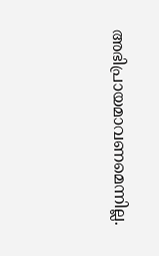അഭിപ്രായമാവണമെന്നില്ല.